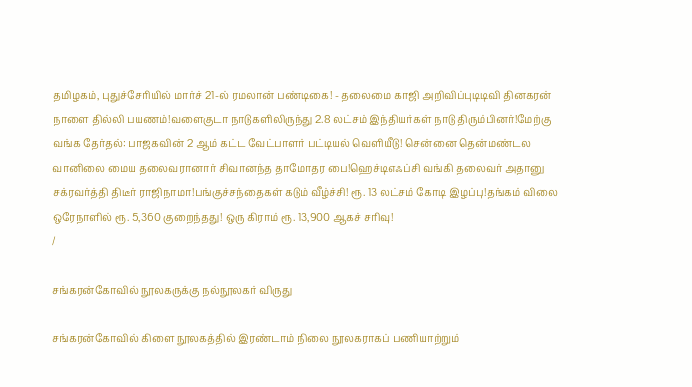தமிழகம், புதுச்சேரியில் மார்ச் 21-ல் ரமலான் பண்டிகை! - தலைமை காஜி அறிவிப்புடிடிவி தினகரன் நாளை தில்லி பயணம்!வளைகுடா நாடுகளிலிருந்து 2.8 லட்சம் இந்தியர்கள் நாடு திரும்பினர்!மேற்கு வங்க தேர்தல்: பாஜகவின் 2 ஆம் கட்ட வேட்பாளர் பட்டியல் வெளியீடு! சென்னை தென்மண்டல வானிலை மைய தலைவரானார் சிவானந்த தாமோதர பை!ஹெச்டிஎஃப்சி வங்கி தலைவர் அதானு சக்ரவர்த்தி திடீர் ராஜிநாமா!பங்குச்சந்தைகள் கடும் வீழ்ச்சி! ரூ. 13 லட்சம் கோடி இழப்பு!தங்கம் விலை ஒரேநாளில் ரூ. 5,360 குறைந்தது! ஒரு கிராம் ரூ. 13,900 ஆகச் சரிவு!
/

சங்கரன்கோவில் நூலகருக்கு நல்நூலகர் விருது

சங்கரன்கோவில் கிளை நூலகத்தில் இரண்டாம் நிலை நூலகராகப் பணியாற்றும்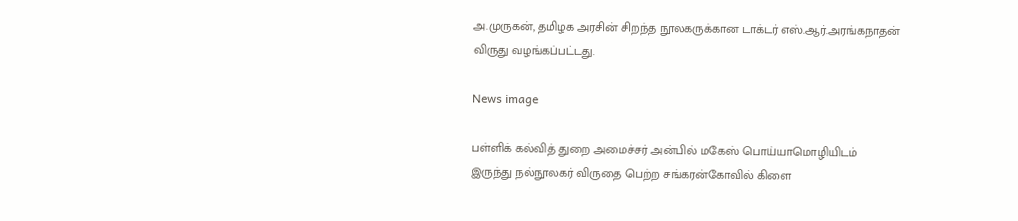அ.முருகன், தமிழக அரசின் சிறந்த நூலகருக்கான டாக்டர் எஸ்.ஆர்.அரங்கநாதன் விருது வழங்கப்பட்டது.

News image

பள்ளிக் கல்வித் துறை அமைச்சர் அன்பில் மகேஸ் பொய்யாமொழியிடம் இருந்து நல்நூலகர் விருதை பெற்ற சங்கரன்கோவில் கிளை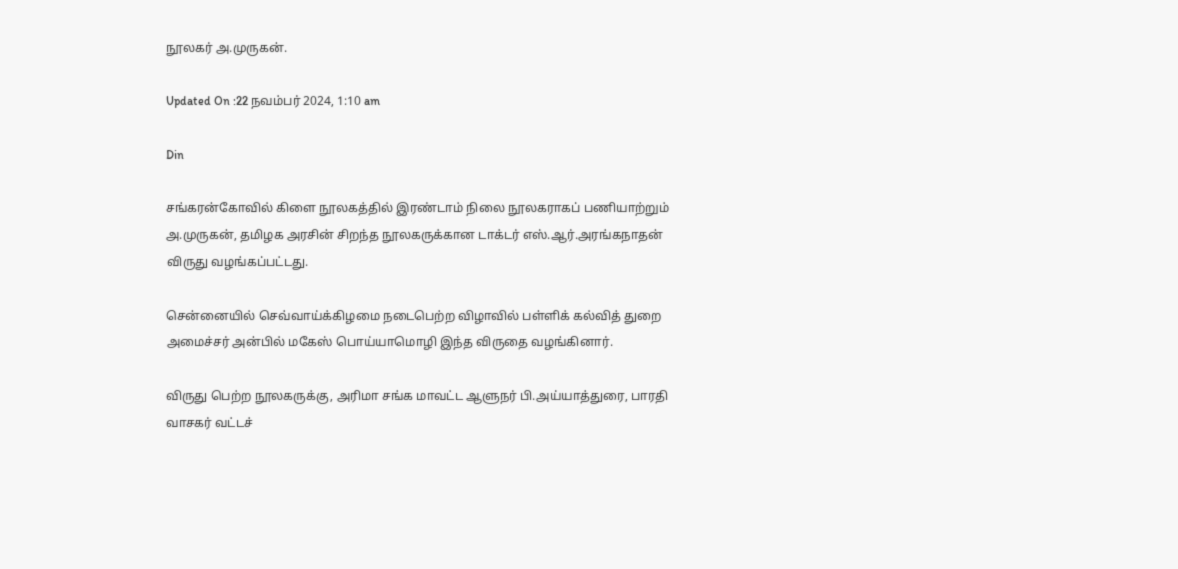நூலகர் அ.முருகன்.

Updated On :22 நவம்பர் 2024, 1:10 am

Din

சங்கரன்கோவில் கிளை நூலகத்தில் இரண்டாம் நிலை நூலகராகப் பணியாற்றும் அ.முருகன், தமிழக அரசின் சிறந்த நூலகருக்கான டாக்டர் எஸ்.ஆர்.அரங்கநாதன் விருது வழங்கப்பட்டது.

சென்னையில் செவ்வாய்க்கிழமை நடைபெற்ற விழாவில் பள்ளிக் கல்வித் துறை அமைச்சர் அன்பில் மகேஸ் பொய்யாமொழி இந்த விருதை வழங்கினார்.

விருது பெற்ற நூலகருக்கு, அரிமா சங்க மாவட்ட ஆளுநர் பி.அய்யாத்துரை, பாரதி வாசகர் வட்டச்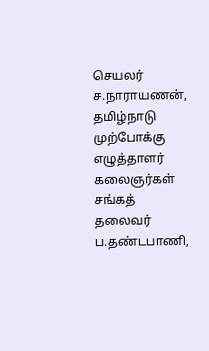செயலர் ச.நாராயணன், தமிழ்நாடு முற்போக்கு எழுத்தாளர் கலைஞர்கள் சங்கத் தலைவர் ப.தண்டபாணி,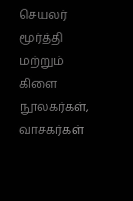செயலர் மூர்த்தி மற்றும் கிளை நூலகர்கள், வாசகர்கள்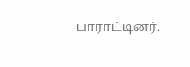பாராட்டினர்.